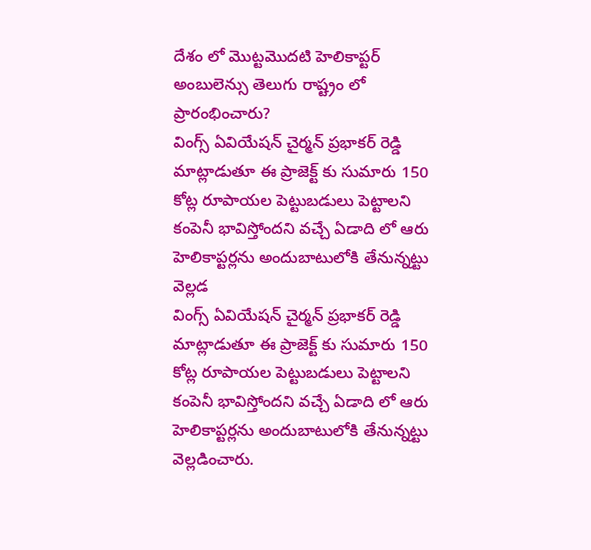దేశం లో మొట్టమొదటి హెలికాప్టర్ అంబులెన్సు తెలుగు రాష్ట్రం లో ప్రారంభించారు?
వింగ్స్ ఏవియేషన్ చైర్మన్ ప్రభాకర్ రెడ్డి మాట్లాడుతూ ఈ ప్రాజెక్ట్ కు సుమారు 150 కోట్ల రూపాయల పెట్టుబడులు పెట్టాలని కంపెనీ భావిస్తోందని వచ్చే ఏడాది లో ఆరు హెలికాప్టర్లను అందుబాటులోకి తేనున్నట్టు వెల్లడ
వింగ్స్ ఏవియేషన్ చైర్మన్ ప్రభాకర్ రెడ్డి మాట్లాడుతూ ఈ ప్రాజెక్ట్ కు సుమారు 150 కోట్ల రూపాయల పెట్టుబడులు పెట్టాలని కంపెనీ భావిస్తోందని వచ్చే ఏడాది లో ఆరు హెలికాప్టర్లను అందుబాటులోకి తేనున్నట్టు వెల్లడించారు.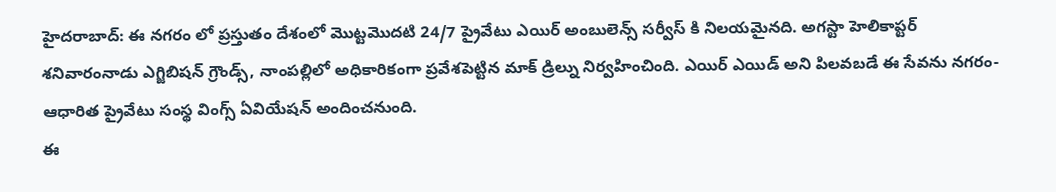హైదరాబాద్: ఈ నగరం లో ప్రస్తుతం దేశంలో మొట్టమొదటి 24/7 ప్రైవేటు ఎయిర్ అంబులెన్స్ సర్వీస్ కి నిలయమైనది. అగస్టా హెలికాప్టర్ శనివారంనాడు ఎగ్జిబిషన్ గ్రౌండ్స్, నాంపల్లిలో అధికారికంగా ప్రవేశపెట్టిన మాక్ డ్రిల్ను నిర్వహించింది. ఎయిర్ ఎయిడ్ అని పిలవబడే ఈ సేవను నగరం-ఆధారిత ప్రైవేటు సంస్థ వింగ్స్ ఏవియేషన్ అందించనుంది.
ఈ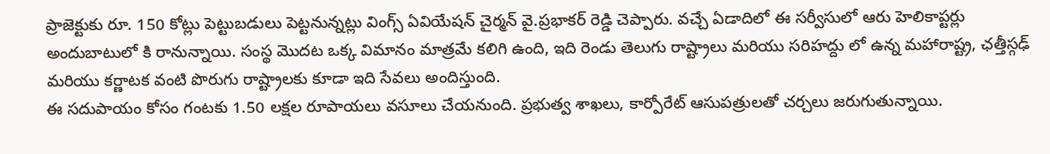ప్రాజెక్టుకు రూ. 150 కోట్లు పెట్టుబడులు పెట్టనున్నట్లు వింగ్స్ ఏవియేషన్ చైర్మన్ వై.ప్రభాకర్ రెడ్డి చెప్పారు. వచ్చే ఏడాదిలో ఈ సర్వీసులో ఆరు హెలికాప్టర్లు అందుబాటులో కి రానున్నాయి. సంస్థ మొదట ఒక్క విమానం మాత్రమే కలిగి ఉంది, ఇది రెండు తెలుగు రాష్ట్రాలు మరియు సరిహద్దు లో ఉన్న మహారాష్ట్ర, ఛత్తీస్గఢ్ మరియు కర్ణాటక వంటి పొరుగు రాష్ట్రాలకు కూడా ఇది సేవలు అందిస్తుంది.
ఈ సదుపాయం కోసం గంటకు 1.50 లక్షల రూపాయలు వసూలు చేయనుంది. ప్రభుత్వ శాఖలు, కార్పోరేట్ ఆసుపత్రులతో చర్చలు జరుగుతున్నాయి.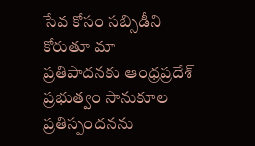సేవ కోసం సబ్సిడీని కోరుతూ మా ప్రతిపాదనకు ఆంధ్రప్రదేశ్ ప్రభుత్వం సానుకూల ప్రతిస్పందనను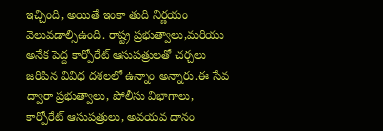ఇచ్చింది, అయితే ఇంకా తుది నిర్ణయం వెలువడాల్సిఉంది. రాష్ట్ర ప్రభుత్వాలు,మరియు అనేక పెద్ద కార్పోరేట్ ఆసుపత్రులతో చర్చలు జరిపిన వివిధ దశలలో ఉన్నాం అన్నారు.ఈ సేవ ద్వారా ప్రభుత్వాలు, పోలీసు విభాగాలు, కార్పోరేట్ ఆసుపత్రులు, అవయవ దానం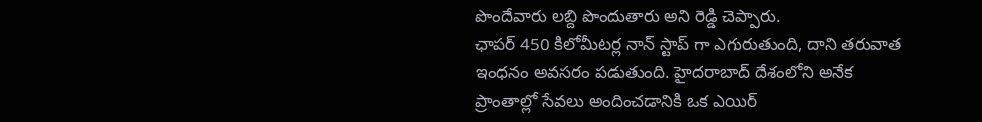పొందేవారు లబ్ది పొందుతారు అని రెడ్డి చెప్పారు.
ఛాపర్ 450 కిలోమీటర్ల నాన్ స్టాప్ గా ఎగురుతుంది, దాని తరువాత ఇంధనం అవసరం పడుతుంది. హైదరాబాద్ దేశంలోని అనేక ప్రాంతాల్లో సేవలు అందించడానికి ఒక ఎయిర్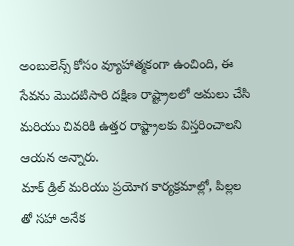అంబులెన్స్ కోసం వ్యూహాత్మకంగా ఉంచింది, ఈ సేవను మొదటిసారి దక్షిణ రాష్ట్రాలలో అమలు చేసి మరియు చివరికి ఉత్తర రాష్ట్రాలకు విస్తరించాలని ఆయన అన్నారు.
మాక్ డ్రిల్ మరియు ప్రయోగ కార్యక్రమాల్లో, పిల్లల తో సహా అనేక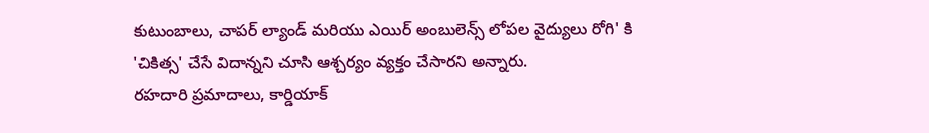కుటుంబాలు, చాపర్ ల్యాండ్ మరియు ఎయిర్ అంబులెన్స్ లోపల వైద్యులు రోగి' కి 'చికిత్స' చేసే విదాన్నని చూసి ఆశ్చర్యం వ్యక్తం చేసారని అన్నారు.
రహదారి ప్రమాదాలు, కార్డియాక్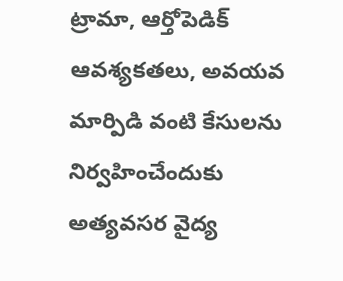ట్రామా, ఆర్తోపెడిక్ ఆవశ్యకతలు, అవయవ మార్పిడి వంటి కేసులను నిర్వహించేందుకు అత్యవసర వైద్య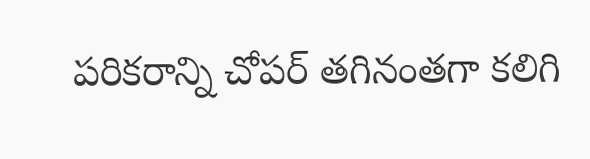పరికరాన్ని చోపర్ తగినంతగా కలిగి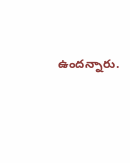ఉందన్నారు.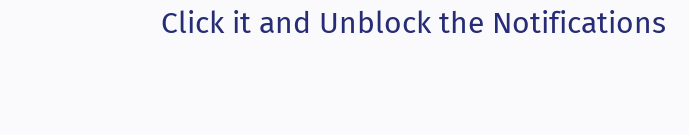Click it and Unblock the Notifications